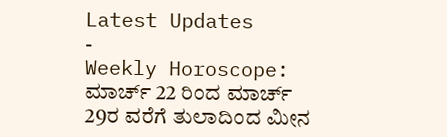Latest Updates
-
Weekly Horoscope: ಮಾರ್ಚ್ 22 ರಿಂದ ಮಾರ್ಚ್ 29ರ ವರೆಗೆ ತುಲಾದಿಂದ ಮೀನ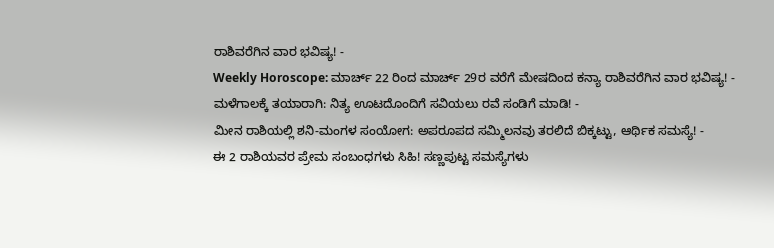ರಾಶಿವರೆಗಿನ ವಾರ ಭವಿಷ್ಯ! -
Weekly Horoscope: ಮಾರ್ಚ್ 22 ರಿಂದ ಮಾರ್ಚ್ 29ರ ವರೆಗೆ ಮೇಷದಿಂದ ಕನ್ಯಾ ರಾಶಿವರೆಗಿನ ವಾರ ಭವಿಷ್ಯ! -
ಮಳೆಗಾಲಕ್ಕೆ ತಯಾರಾಗಿ: ನಿತ್ಯ ಊಟದೊಂದಿಗೆ ಸವಿಯಲು ರವೆ ಸಂಡಿಗೆ ಮಾಡಿ! -
ಮೀನ ರಾಶಿಯಲ್ಲಿ ಶನಿ-ಮಂಗಳ ಸಂಯೋಗ: ಅಪರೂಪದ ಸಮ್ಮಿಲನವು ತರಲಿದೆ ಬಿಕ್ಕಟ್ಟು, ಆರ್ಥಿಕ ಸಮಸ್ಯೆ! -
ಈ 2 ರಾಶಿಯವರ ಪ್ರೇಮ ಸಂಬಂಧಗಳು ಸಿಹಿ! ಸಣ್ಣಪುಟ್ಟ ಸಮಸ್ಯೆಗಳು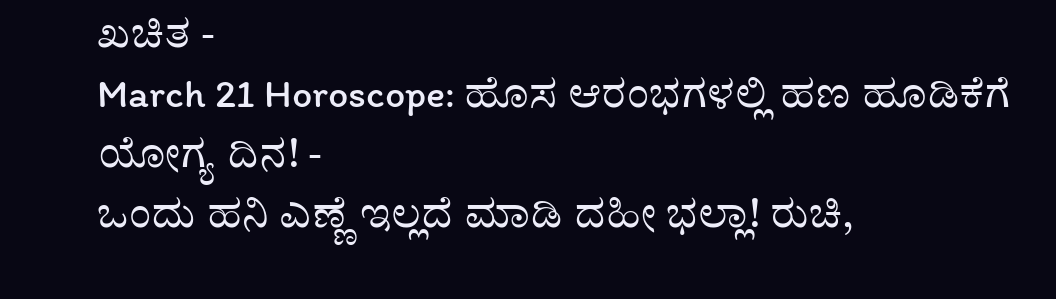ಖಚಿತ -
March 21 Horoscope: ಹೊಸ ಆರಂಭಗಳಲ್ಲಿ ಹಣ ಹೂಡಿಕೆಗೆ ಯೋಗ್ಯ ದಿನ! -
ಒಂದು ಹನಿ ಎಣ್ಣೆ ಇಲ್ಲದೆ ಮಾಡಿ ದಹೀ ಭಲ್ಲಾ! ರುಚಿ,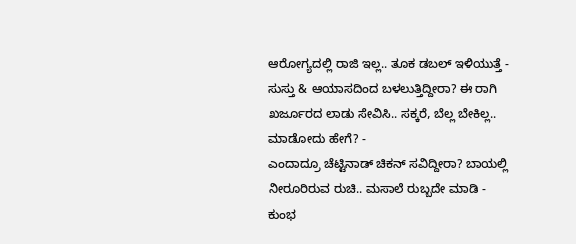ಆರೋಗ್ಯದಲ್ಲಿ ರಾಜಿ ಇಲ್ಲ.. ತೂಕ ಡಬಲ್ ಇಳಿಯುತ್ತೆ -
ಸುಸ್ತು & ಆಯಾಸದಿಂದ ಬಳಲುತ್ತಿದ್ದೀರಾ? ಈ ರಾಗಿ ಖರ್ಜೂರದ ಲಾಡು ಸೇವಿಸಿ.. ಸಕ್ಕರೆ, ಬೆಲ್ಲ ಬೇಕಿಲ್ಲ.. ಮಾಡೋದು ಹೇಗೆ? -
ಎಂದಾದ್ರೂ ಚೆಟ್ಟಿನಾಡ್ ಚಿಕನ್ ಸವಿದ್ದೀರಾ? ಬಾಯಲ್ಲಿ ನೀರೂರಿರುವ ರುಚಿ.. ಮಸಾಲೆ ರುಬ್ಬದೇ ಮಾಡಿ -
ಕುಂಭ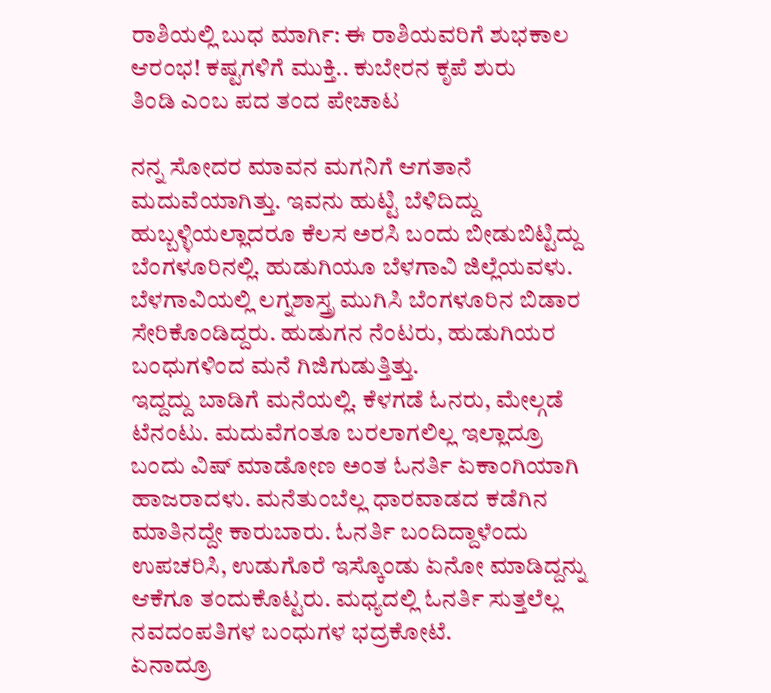ರಾಶಿಯಲ್ಲಿ ಬುಧ ಮಾರ್ಗಿ: ಈ ರಾಶಿಯವರಿಗೆ ಶುಭಕಾಲ ಆರಂಭ! ಕಷ್ಟಗಳಿಗೆ ಮುಕ್ತಿ.. ಕುಬೇರನ ಕೃಪೆ ಶುರು
ತಿಂಡಿ ಎಂಬ ಪದ ತಂದ ಪೇಚಾಟ

ನನ್ನ ಸೋದರ ಮಾವನ ಮಗನಿಗೆ ಆಗತಾನೆ ಮದುವೆಯಾಗಿತ್ತು. ಇವನು ಹುಟ್ಟಿ ಬೆಳಿದಿದ್ದು ಹುಬ್ಬಳ್ಳಿಯಲ್ಲಾದರೂ ಕೆಲಸ ಅರಸಿ ಬಂದು ಬೀಡುಬಿಟ್ಟಿದ್ದು ಬೆಂಗಳೂರಿನಲ್ಲಿ. ಹುಡುಗಿಯೂ ಬೆಳಗಾವಿ ಜಿಲ್ಲೆಯವಳು. ಬೆಳಗಾವಿಯಲ್ಲಿ ಲಗ್ನಶಾಸ್ತ್ರ ಮುಗಿಸಿ ಬೆಂಗಳೂರಿನ ಬಿಡಾರ ಸೇರಿಕೊಂಡಿದ್ದರು. ಹುಡುಗನ ನೆಂಟರು, ಹುಡುಗಿಯರ ಬಂಧುಗಳಿಂದ ಮನೆ ಗಿಜಿಗುಡುತ್ತಿತ್ತು.
ಇದ್ದದ್ದು ಬಾಡಿಗೆ ಮನೆಯಲ್ಲಿ. ಕೆಳಗಡೆ ಓನರು, ಮೇಲ್ಗಡೆ ಟೆನಂಟು. ಮದುವೆಗಂತೂ ಬರಲಾಗಲಿಲ್ಲ ಇಲ್ಲಾದ್ರೂ ಬಂದು ವಿಷ್ ಮಾಡೋಣ ಅಂತ ಓನರ್ತಿ ಏಕಾಂಗಿಯಾಗಿ ಹಾಜರಾದಳು. ಮನೆತುಂಬೆಲ್ಲ ಧಾರವಾಡದ ಕಡೆಗಿನ ಮಾತಿನದ್ದೇ ಕಾರುಬಾರು. ಓನರ್ತಿ ಬಂದಿದ್ದಾಳೆಂದು ಉಪಚರಿಸಿ, ಉಡುಗೊರೆ ಇಸ್ಕೊಂಡು ಏನೋ ಮಾಡಿದ್ದನ್ನು ಆಕೆಗೂ ತಂದುಕೊಟ್ಟರು. ಮಧ್ಯದಲ್ಲಿ ಓನರ್ತಿ ಸುತ್ತಲೆಲ್ಲ ನವದಂಪತಿಗಳ ಬಂಧುಗಳ ಭದ್ರಕೋಟೆ.
ಏನಾದ್ರೂ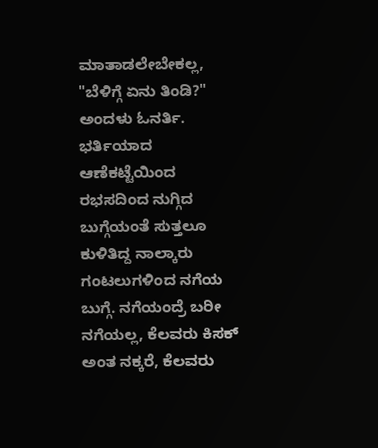ಮಾತಾಡಲೇಬೇಕಲ್ಲ, "ಬೆಳಿಗ್ಗೆ ಏನು ತಿಂಡಿ?" ಅಂದಳು ಓನರ್ತಿ.
ಭರ್ತಿಯಾದ ಆಣೆಕಟ್ಟೆಯಿಂದ ರಭಸದಿಂದ ನುಗ್ಗಿದ ಬುಗ್ಗೆಯಂತೆ ಸುತ್ತಲೂ ಕುಳಿತಿದ್ದ ನಾಲ್ಕಾರು ಗಂಟಲುಗಳಿಂದ ನಗೆಯ ಬುಗ್ಗೆ. ನಗೆಯಂದ್ರೆ ಬರೀ ನಗೆಯಲ್ಲ, ಕೆಲವರು ಕಿಸಕ್ ಅಂತ ನಕ್ಕರೆ, ಕೆಲವರು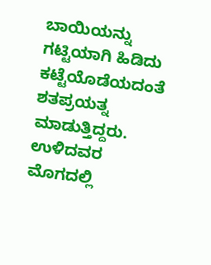ಬಾಯಿಯನ್ನು ಗಟ್ಟಿಯಾಗಿ ಹಿಡಿದು ಕಟ್ಟೆಯೊಡೆಯದಂತೆ ಶತಪ್ರಯತ್ನ ಮಾಡುತ್ತಿದ್ದರು. ಉಳಿದವರ ಮೊಗದಲ್ಲಿ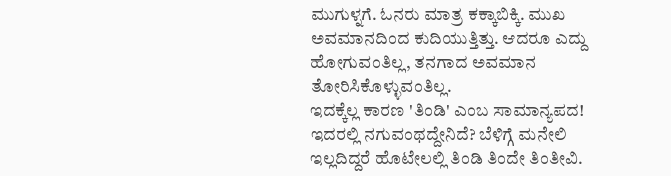ಮುಗುಳ್ನಗೆ. ಓನರು ಮಾತ್ರ ಕಕ್ಕಾಬಿಕ್ಕಿ. ಮುಖ ಅವಮಾನದಿಂದ ಕುದಿಯುತ್ತಿತ್ತು. ಆದರೂ ಎದ್ದು ಹೋಗುವಂತಿಲ್ಲ, ತನಗಾದ ಅವಮಾನ ತೋರಿಸಿಕೊಳ್ಳುವಂತಿಲ್ಲ.
ಇದಕ್ಕೆಲ್ಲ ಕಾರಣ 'ತಿಂಡಿ' ಎಂಬ ಸಾಮಾನ್ಯಪದ! ಇದರಲ್ಲಿ ನಗುವಂಥದ್ದೇನಿದೆ? ಬೆಳಿಗ್ಗೆ ಮನೇಲಿ ಇಲ್ಲದಿದ್ದರೆ ಹೊಟೇಲಲ್ಲಿ ತಿಂಡಿ ತಿಂದೇ ತಿಂತೀವಿ.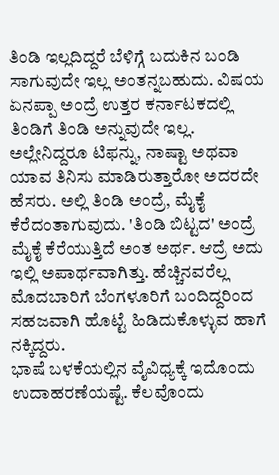ತಿಂಡಿ ಇಲ್ಲದಿದ್ದರೆ ಬೆಳಿಗ್ಗೆ ಬದುಕಿನ ಬಂಡಿ ಸಾಗುವುದೇ ಇಲ್ಲ ಅಂತನ್ನಬಹುದು. ವಿಷಯ ಏನಪ್ಪಾ ಅಂದ್ರೆ ಉತ್ತರ ಕರ್ನಾಟಕದಲ್ಲಿ ತಿಂಡಿಗೆ ತಿಂಡಿ ಅನ್ನುವುದೇ ಇಲ್ಲ. ಅಲ್ಲೇನಿದ್ದರೂ ಟಿಫನ್ನು, ನಾಷ್ಟಾ ಅಥವಾ ಯಾವ ತಿನಿಸು ಮಾಡಿರುತ್ತಾರೋ ಅದರದೇ ಹೆಸರು. ಅಲ್ಲಿ ತಿಂಡಿ ಅಂದ್ರೆ, ಮೈಕೈ ಕೆರೆದಂತಾಗುವುದು. 'ತಿಂಡಿ ಬಿಟ್ಟದ' ಅಂದ್ರೆ ಮೈಕೈ ಕೆರೆಯುತ್ತಿದೆ ಅಂತ ಅರ್ಥ. ಆದ್ರೆ ಅದು ಇಲ್ಲಿ ಅಪಾರ್ಥವಾಗಿತ್ತು. ಹೆಚ್ಚಿನವರೆಲ್ಲ ಮೊದಬಾರಿಗೆ ಬೆಂಗಳೂರಿಗೆ ಬಂದಿದ್ದರಿಂದ ಸಹಜವಾಗಿ ಹೊಟ್ಟೆ ಹಿಡಿದುಕೊಳ್ಳುವ ಹಾಗೆ ನಕ್ಕಿದ್ದರು.
ಭಾಷೆ ಬಳಕೆಯಲ್ಲಿನ ವೈವಿಧ್ಯಕ್ಕೆ ಇದೊಂದು ಉದಾಹರಣೆಯಷ್ಟೆ. ಕೆಲವೊಂದು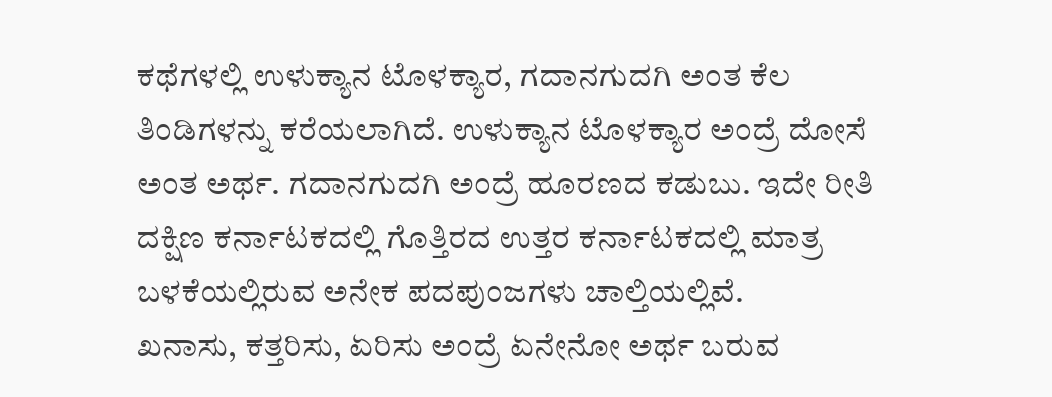ಕಥೆಗಳಲ್ಲಿ ಉಳುಕ್ಯಾನ ಟೊಳಕ್ಯಾರ, ಗದಾನಗುದಗಿ ಅಂತ ಕೆಲ ತಿಂಡಿಗಳನ್ನು ಕರೆಯಲಾಗಿದೆ. ಉಳುಕ್ಯಾನ ಟೊಳಕ್ಯಾರ ಅಂದ್ರೆ ದೋಸೆ ಅಂತ ಅರ್ಥ. ಗದಾನಗುದಗಿ ಅಂದ್ರೆ ಹೂರಣದ ಕಡುಬು. ಇದೇ ರೀತಿ ದಕ್ಷಿಣ ಕರ್ನಾಟಕದಲ್ಲಿ ಗೊತ್ತಿರದ ಉತ್ತರ ಕರ್ನಾಟಕದಲ್ಲಿ ಮಾತ್ರ ಬಳಕೆಯಲ್ಲಿರುವ ಅನೇಕ ಪದಪುಂಜಗಳು ಚಾಲ್ತಿಯಲ್ಲಿವೆ.
ಖನಾಸು, ಕತ್ತರಿಸು, ಏರಿಸು ಅಂದ್ರೆ ಏನೇನೋ ಅರ್ಥ ಬರುವ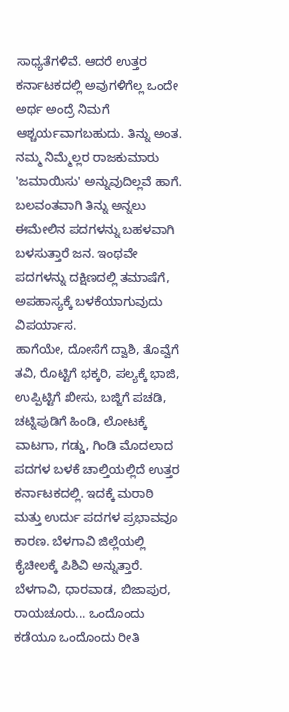ಸಾಧ್ಯತೆಗಳಿವೆ. ಆದರೆ ಉತ್ತರ ಕರ್ನಾಟಕದಲ್ಲಿ ಅವುಗಳಿಗೆಲ್ಲ ಒಂದೇ ಅರ್ಥ ಅಂದ್ರೆ ನಿಮಗೆ ಆಶ್ಚರ್ಯವಾಗಬಹುದು. ತಿನ್ನು ಅಂತ. ನಮ್ಮ ನಿಮ್ಮೆಲ್ಲರ ರಾಜಕುಮಾರು 'ಜಮಾಯಿಸು' ಅನ್ನುವುದಿಲ್ಲವೆ ಹಾಗೆ. ಬಲವಂತವಾಗಿ ತಿನ್ನು ಅನ್ನಲು ಈಮೇಲಿನ ಪದಗಳನ್ನು ಬಹಳವಾಗಿ ಬಳಸುತ್ತಾರೆ ಜನ. ಇಂಥವೇ ಪದಗಳನ್ನು ದಕ್ಷಿಣದಲ್ಲಿ ತಮಾಷೆಗೆ, ಅಪಹಾಸ್ಯಕ್ಕೆ ಬಳಕೆಯಾಗುವುದು ವಿಪರ್ಯಾಸ.
ಹಾಗೆಯೇ, ದೋಸೆಗೆ ದ್ವಾಶಿ, ತೊವ್ವೆಗೆ ತವಿ, ರೊಟ್ಟಿಗೆ ಭಕ್ಕರಿ, ಪಲ್ಯಕ್ಕೆ ಭಾಜಿ, ಉಪ್ಪಿಟ್ಟಿಗೆ ಖೀಸು, ಬಜ್ಜಿಗೆ ಪಚಡಿ, ಚಟ್ನಿಪುಡಿಗೆ ಹಿಂಡಿ, ಲೋಟಕ್ಕೆ ವಾಟಗಾ, ಗಡ್ಡು, ಗಿಂಡಿ ಮೊದಲಾದ ಪದಗಳ ಬಳಕೆ ಚಾಲ್ತಿಯಲ್ಲಿದೆ ಉತ್ತರ ಕರ್ನಾಟಕದಲ್ಲಿ. ಇದಕ್ಕೆ ಮರಾಠಿ ಮತ್ತು ಉರ್ದು ಪದಗಳ ಪ್ರಭಾವವೂ ಕಾರಣ. ಬೆಳಗಾವಿ ಜಿಲ್ಲೆಯಲ್ಲಿ ಕೈಚೀಲಕ್ಕೆ ಪಿಶಿವಿ ಅನ್ನುತ್ತಾರೆ. ಬೆಳಗಾವಿ, ಧಾರವಾಡ, ಬಿಜಾಪುರ, ರಾಯಚೂರು... ಒಂದೊಂದು ಕಡೆಯೂ ಒಂದೊಂದು ರೀತಿ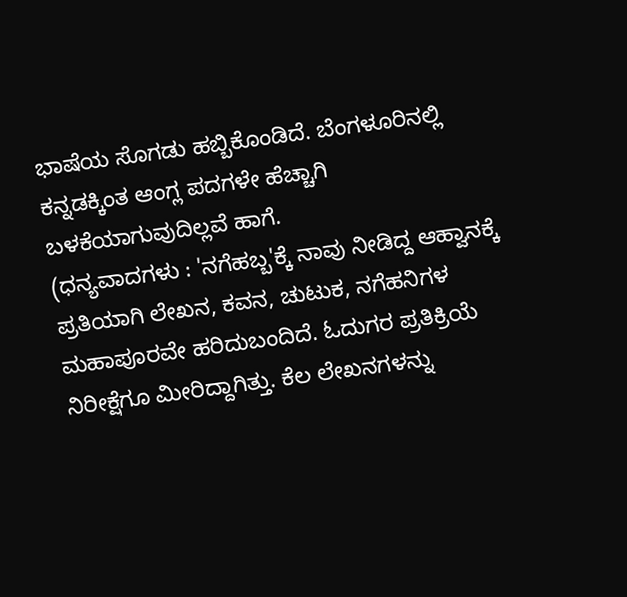ಭಾಷೆಯ ಸೊಗಡು ಹಬ್ಬಿಕೊಂಡಿದೆ. ಬೆಂಗಳೂರಿನಲ್ಲಿ ಕನ್ನಡಕ್ಕಿಂತ ಆಂಗ್ಲ ಪದಗಳೇ ಹೆಚ್ಚಾಗಿ ಬಳಕೆಯಾಗುವುದಿಲ್ಲವೆ ಹಾಗೆ.
(ಧನ್ಯವಾದಗಳು : 'ನಗೆಹಬ್ಬ'ಕ್ಕೆ ನಾವು ನೀಡಿದ್ದ ಆಹ್ವಾನಕ್ಕೆ ಪ್ರತಿಯಾಗಿ ಲೇಖನ, ಕವನ, ಚುಟುಕ, ನಗೆಹನಿಗಳ ಮಹಾಪೂರವೇ ಹರಿದುಬಂದಿದೆ. ಓದುಗರ ಪ್ರತಿಕ್ರಿಯೆ ನಿರೀಕ್ಷೆಗೂ ಮೀರಿದ್ದಾಗಿತ್ತು. ಕೆಲ ಲೇಖನಗಳನ್ನು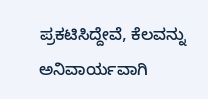ಪ್ರಕಟಿಸಿದ್ದೇವೆ, ಕೆಲವನ್ನು ಅನಿವಾರ್ಯವಾಗಿ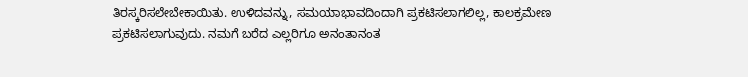ತಿರಸ್ಕರಿಸಲೇಬೇಕಾಯಿತು. ಉಳಿದವನ್ನು, ಸಮಯಾಭಾವದಿಂದಾಗಿ ಪ್ರಕಟಿಸಲಾಗಲಿಲ್ಲ, ಕಾಲಕ್ರಮೇಣ ಪ್ರಕಟಿಸಲಾಗುವುದು. ನಮಗೆ ಬರೆದ ಎಲ್ಲರಿಗೂ ಅನಂತಾನಂತ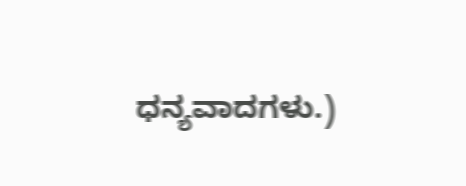ಧನ್ಯವಾದಗಳು.)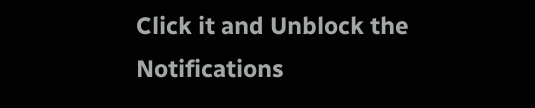Click it and Unblock the Notifications